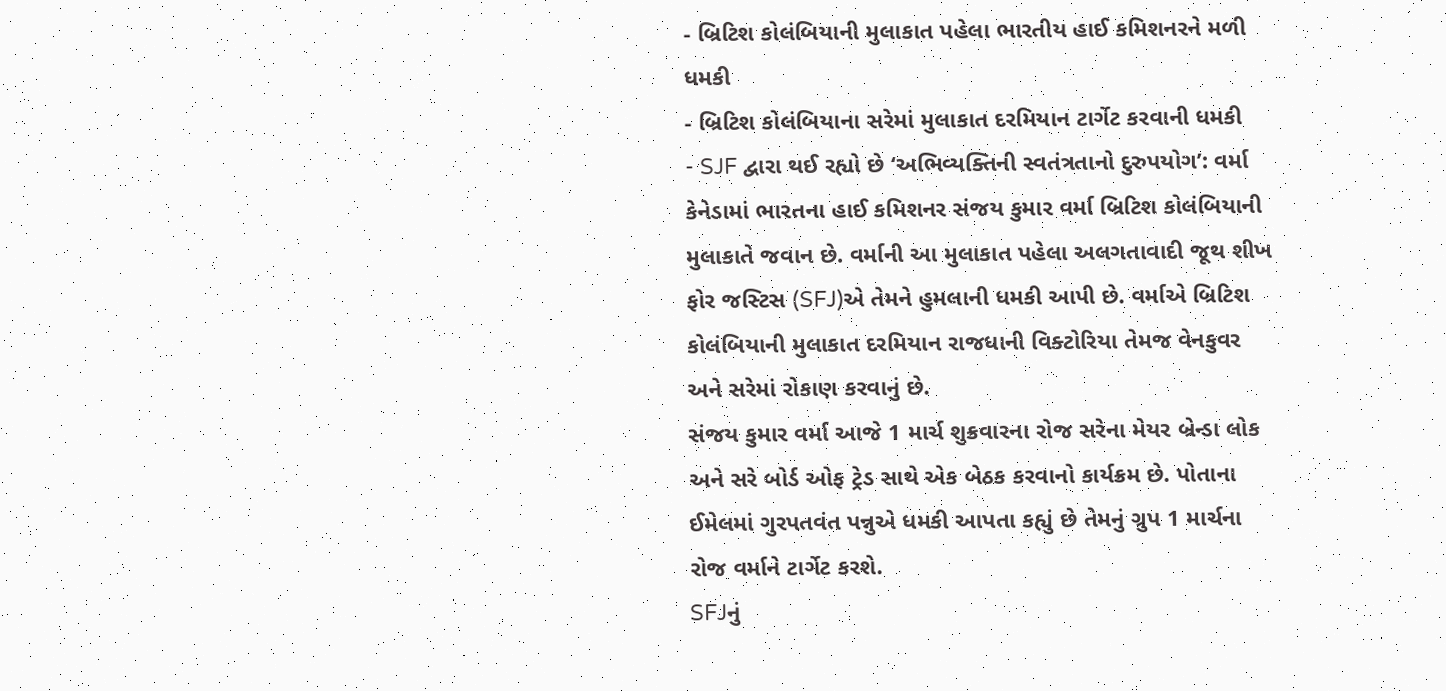- બ્રિટિશ કોલંબિયાની મુલાકાત પહેલા ભારતીય હાઈ કમિશનરને મળી ધમકી
- બ્રિટિશ કોલંબિયાના સરેમાં મુલાકાત દરમિયાન ટાર્ગેટ કરવાની ધમકી
- SJF દ્વારા થઈ રહ્યો છે ‘અભિવ્યક્તિની સ્વતંત્રતાનો દુરુપયોગ’: વર્મા
કેનેડામાં ભારતના હાઈ કમિશનર સંજય કુમાર વર્મા બ્રિટિશ કોલંબિયાની મુલાકાતે જવાન છે. વર્માની આ મુલાકાત પહેલા અલગતાવાદી જૂથ શીખ ફોર જસ્ટિસ (SFJ)એ તેમને હુમલાની ધમકી આપી છે. વર્માએ બ્રિટિશ કોલંબિયાની મુલાકાત દરમિયાન રાજધાની વિક્ટોરિયા તેમજ વેનકુવર અને સરેમાં રોકાણ કરવાનું છે.
સંજય કુમાર વર્મા આજે 1 માર્ચ શુક્રવારના રોજ સરેના મેયર બ્રેન્ડા લોક અને સરે બોર્ડ ઓફ ટ્રેડ સાથે એક બેઠક કરવાનો કાર્યક્રમ છે. પોતાના ઈમેલમાં ગુરપતવંત પન્નુએ ધમકી આપતા કહ્યું છે તેમનું ગ્રુપ 1 માર્ચના રોજ વર્માને ટાર્ગેટ કરશે.
SFJનું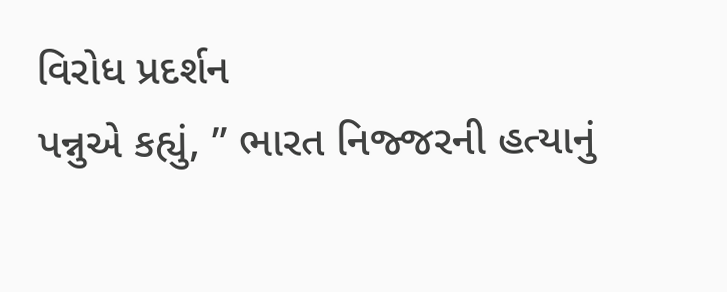વિરોધ પ્રદર્શન
પન્નુએ કહ્યું, ” ભારત નિજ્જરની હત્યાનું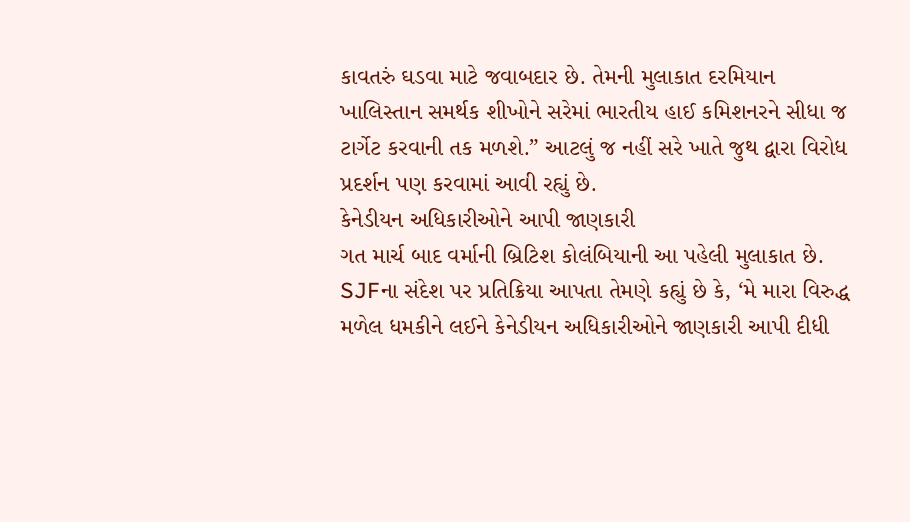કાવતરું ઘડવા માટે જવાબદાર છે. તેમની મુલાકાત દરમિયાન ખાલિસ્તાન સમર્થક શીખોને સરેમાં ભારતીય હાઈ કમિશનરને સીધા જ ટાર્ગેટ કરવાની તક મળશે.” આટલું જ નહીં સરે ખાતે જુથ દ્વારા વિરોધ પ્રદર્શન પણ કરવામાં આવી રહ્યું છે.
કેનેડીયન અધિકારીઓને આપી જાણકારી
ગત માર્ચ બાદ વર્માની બ્રિટિશ કોલંબિયાની આ પહેલી મુલાકાત છે. SJFના સંદેશ પર પ્રતિક્રિયા આપતા તેમણે કહ્યું છે કે, ‘મે મારા વિરુદ્ધ મળેલ ધમકીને લઈને કેનેડીયન અધિકારીઓને જાણકારી આપી દીધી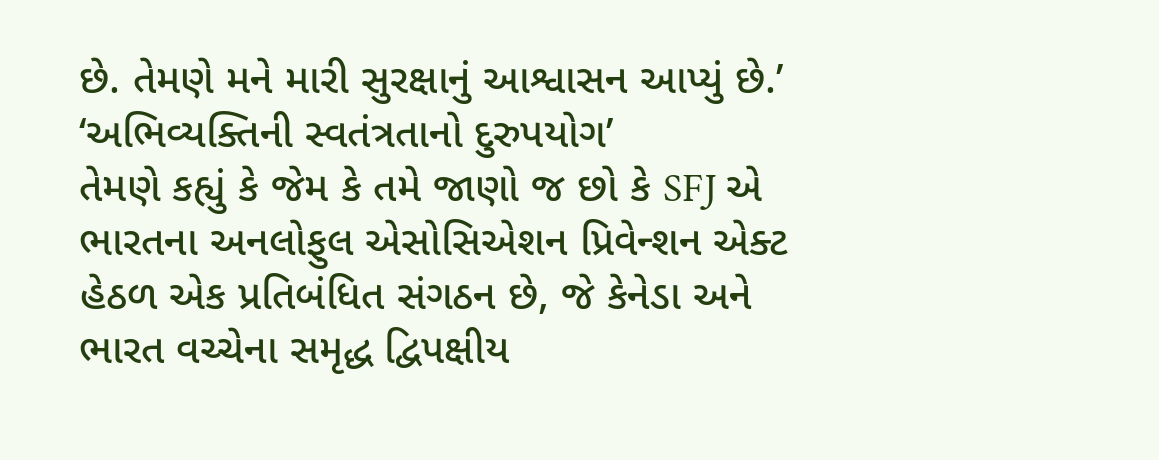છે. તેમણે મને મારી સુરક્ષાનું આશ્વાસન આપ્યું છે.’
‘અભિવ્યક્તિની સ્વતંત્રતાનો દુરુપયોગ’
તેમણે કહ્યું કે જેમ કે તમે જાણો જ છો કે SFJ એ ભારતના અનલોફુલ એસોસિએશન પ્રિવેન્શન એક્ટ હેઠળ એક પ્રતિબંધિત સંગઠન છે, જે કેનેડા અને ભારત વચ્ચેના સમૃદ્ધ દ્વિપક્ષીય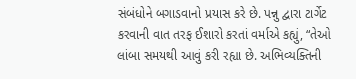સંબંધોને બગાડવાનો પ્રયાસ કરે છે. પન્નુ દ્વારા ટાર્ગેટ કરવાની વાત તરફ ઈશારો કરતાં વર્માએ કહ્યું, “તેઓ લાંબા સમયથી આવું કરી રહ્યા છે. અભિવ્યક્તિની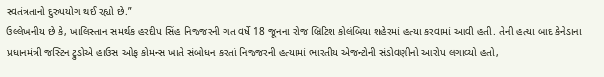સ્વતંત્રતાનો દુરુપયોગ થઈ રહ્યો છે.”
ઉલ્લેખનીય છે કે, ખાલિસ્તાન સમર્થક હરદીપ સિંહ નિજ્જરની ગત વર્ષે 18 જૂનના રોજ બ્રિટિશ કોલંબિયા શહેરમાં હત્યા કરવામાં આવી હતી. તેની હત્યા બાદ કેનેડાના પ્રધાનમંત્રી જસ્ટિન ટ્રુડોએ હાઉસ ઓફ કોમન્સ ખાતે સંબોધન કરતાં નિજ્જરની હત્યામાં ભારતીય એજન્ટોની સંડોવણીનો આરોપ લગાવ્યો હતો,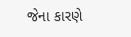જેના કારણે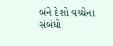બંને દેશો વચ્ચેના સંબંધો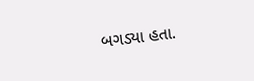બગડ્યા હતા.